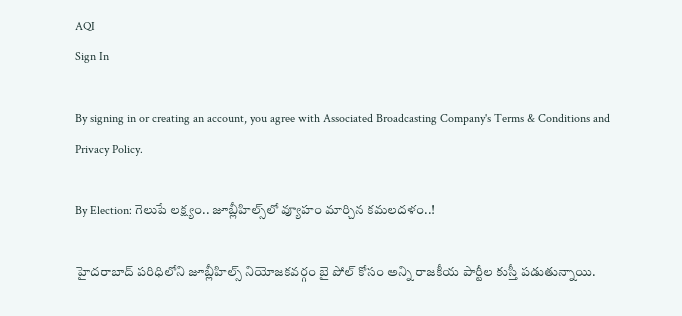AQI
Sign In

By signing in or creating an account, you agree with Associated Broadcasting Company's Terms & Conditions and Privacy Policy.

By Election: గెలుపే లక్ష్యం.. జూబ్లీహిల్స్‌లో వ్యూహం మార్చిన కమలదళం..!

హైదరాబాద్ పరిధిలోని జూబ్లీహిల్స్ నియోజకవర్గం బై పోల్ కోసం అన్ని రాజకీయ పార్టీల కుస్తీ పడుతున్నాయి.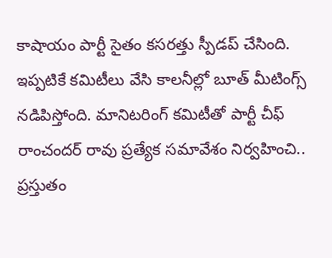కాషాయం పార్టీ సైతం కసరత్తు స్పీడప్ చేసింది. ఇప్పటికే కమిటీలు వేసి కాలనీల్లో బూత్ మీటింగ్స్ నడిపిస్తోంది. మానిటరింగ్ కమిటీతో పార్టీ చీఫ్ రాంచందర్ రావు ప్రత్యేక సమావేశం నిర్వహించి.. ప్రస్తుతం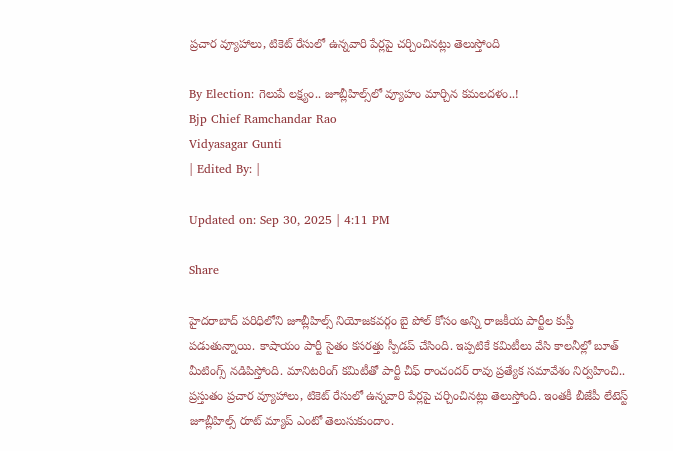ప్రచార వ్యూహాలు, టికెట్ రేసులో ఉన్నవారి పేర్లపై చర్చించినట్లు తెలుస్తోంది

By Election: గెలుపే లక్ష్యం.. జూబ్లీహిల్స్‌లో వ్యూహం మార్చిన కమలదళం..!
Bjp Chief Ramchandar Rao
Vidyasagar Gunti
| Edited By: |

Updated on: Sep 30, 2025 | 4:11 PM

Share

హైదరాబాద్ పరిధిలోని జూబ్లీహిల్స్ నియోజకవర్గం బై పోల్ కోసం అన్ని రాజకీయ పార్టీల కుస్తీ పడుతున్నాయి. కాషాయం పార్టీ సైతం కసరత్తు స్పీడప్ చేసింది. ఇప్పటికే కమిటీలు వేసి కాలనీల్లో బూత్ మీటింగ్స్ నడిపిస్తోంది. మానిటరింగ్ కమిటీతో పార్టీ చీఫ్ రాంచందర్ రావు ప్రత్యేక సమావేశం నిర్వహించి.. ప్రస్తుతం ప్రచార వ్యూహాలు, టికెట్ రేసులో ఉన్నవారి పేర్లపై చర్చించినట్లు తెలుస్తోంది. ఇంతకీ బీజేపీ లేటెస్ట్ జూబ్లీహిల్స్ రూట్ మ్యాప్ ఎంటో తెలుసుకుందాం.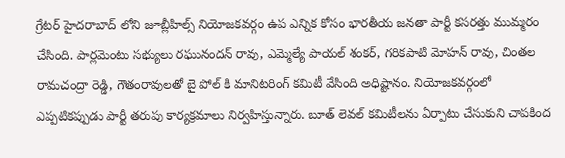గ్రేటర్ హైదరాబాద్ లోని జూబ్లీహిల్స్ నియోజకవర్గం ఉప ఎన్నిక కోసం భారతీయ జనతా పార్టీ కసరత్తు ముమ్మరం చేసింది. పార్లమెంటు సభ్యులు రఘునందన్ రావు, ఎమ్మెల్యే పాయల్ శంకర్, గరికపాటి మోహన్ రావు, చింతల రామచంద్రా రెడ్డి, గౌతంరావులతో బై పోల్ కి మానిటరింగ్ కమిటీ వేసింది అధిష్టానం. నియోజకవర్గంలో ఎప్పటికప్పుడు పార్టీ తరుపు కార్యక్రమాలు నిర్వహిస్తున్నారు. బూత్ లెవల్ కమిటీలను ఏర్పాటు చేసుకుని చాపకింద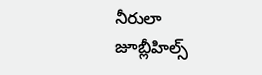నీరులా జూబ్లీహిల్స్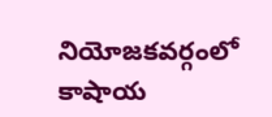నియోజకవర్గంలో కాషాయ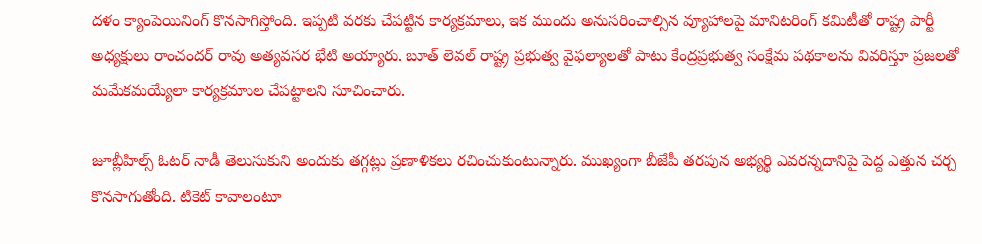దళం క్యాంపెయినింగ్ కొనసాగిస్తోంది. ఇప్పటి వరకు చేపట్టిన కార్యక్రమాలు, ఇక ముందు అనుసరించాల్సిన వ్యూహాలపై మానిటరింగ్ కమిటీతో రాష్ట్ర పార్టీ అధ్యక్షులు రాంచందర్ రావు అత్యవసర భేటి అయ్యారు. బూత్ లెవల్ రాష్ట్ర ప్రభుత్వ వైఫల్యాలతో పాటు కేంద్రప్రభుత్వ సంక్షేమ పథకాలను వివరిస్తూ ప్రజలతో మమేకమయ్యేలా కార్యక్రమాుల చేపట్టాలని సూచించారు.

జూబ్లీహిల్స్ ఓటర్ నాడీ తెలుసుకుని అందుకు తగ్గట్లు ప్రణాళికలు రచించుకుంటున్నారు. ముఖ్యంగా బీజేపీ తరపున అభ్యర్థి ఎవరన్నదానిపై పెద్ద ఎత్తున చర్చ కొనసాగుతోంది. టికెట్ కావాలంటూ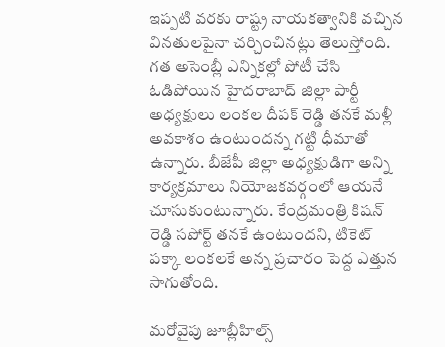ఇప్పటి వరకు రాష్ట్ర నాయకత్వానికి వచ్చిన వినతులపైనా చర్చించినట్లు తెలుస్తోంది. గత అసెంబ్లీ ఎన్నికల్లో పోటీ చేసి ఓడిపోయిన హైదరాబాద్ జిల్లా పార్టీ అధ్యక్షులు లంకల దీపక్ రెడ్డి తనకే మళ్లీ అవకాశం ఉంటుందన్న గట్టి ధీమాతో ఉన్నారు. బీజేపీ జిల్లా అధ్యక్షుడిగా అన్ని కార్యక్రమాలు నియోజకవర్గంలో ఆయనే చూసుకుంటున్నారు. కేంద్రమంత్రి కిషన్ రెడ్డి సపోర్ట్ తనకే ఉంటుందని, టికెట్ పక్కా లంకలకే అన్న ప్రచారం పెద్ద ఎత్తున సాగుతోంది.

మరోవైపు జూబ్లీహిల్స్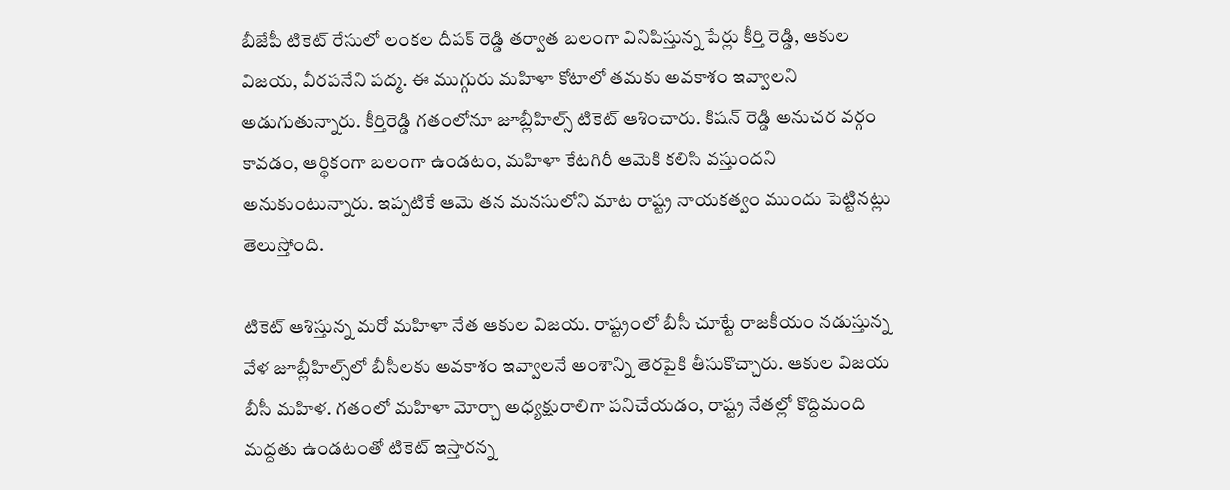బీజేపీ టికెట్ రేసులో లంకల దీపక్ రెడ్డి తర్వాత బలంగా వినిపిస్తున్న పేర్లు కీర్తి రెడ్డి, ఆకుల విజయ, వీరపనేని పద్మ. ఈ ముగ్గురు మహిళా కోటాలో తమకు అవకాశం ఇవ్వాలని అడుగుతున్నారు. కీర్తిరెడ్డి గతంలోనూ జూబ్లీహిల్స్ టికెట్ ఆశించారు. కిషన్ రెడ్డి అనుచర వర్గం కావడం, ఆర్థికంగా బలంగా ఉండటం, మహిళా కేటగిరీ ఆమెకి కలిసి వస్తుందని అనుకుంటున్నారు. ఇప్పటికే ఆమె తన మనసులోని మాట రాష్ట్ర నాయకత్వం ముందు పెట్టినట్లు తెలుస్తోంది.

టికెట్ ఆశిస్తున్న మరో మహిళా నేత ఆకుల విజయ. రాష్ట్రంలో బీసీ చూట్టే రాజకీయం నడుస్తున్న వేళ జూబ్లీహిల్స్‌లో బీసీలకు అవకాశం ఇవ్వాలనే అంశాన్ని తెరపైకి తీసుకొచ్చారు. ఆకుల విజయ బీసీ మహిళ. గతంలో మహిళా మోర్చా అధ్యక్షురాలిగా పనిచేయడం, రాష్ట్ర నేతల్లో కొద్దిమంది మద్దతు ఉండటంతో టికెట్ ఇస్తారన్న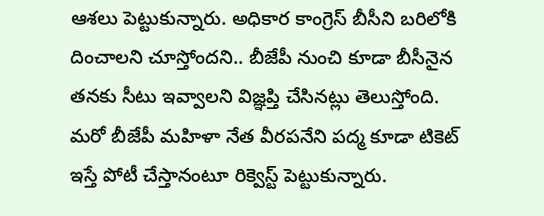ఆశలు పెట్టుకున్నారు. అధికార కాంగ్రెస్ బీసీని బరిలోకి దించాలని చూస్తోందని.. బీజేపీ నుంచి కూడా బీసీనైన తనకు సీటు ఇవ్వాలని విజ్ఞప్తి చేసినట్లు తెలుస్తోంది. మరో బీజేపీ మహిళా నేత వీరపనేని పద్మ కూడా టికెట్ ఇస్తే పోటీ చేస్తానంటూ రిక్వెస్ట్ పెట్టుకున్నారు.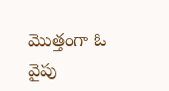మొత్తంగా ఓ వైపు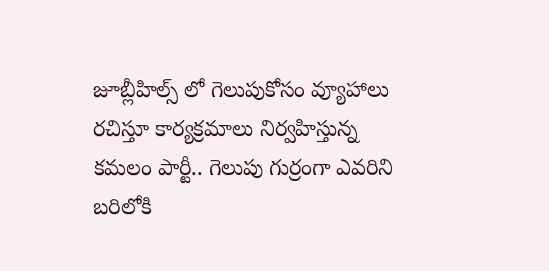జూబ్లీహిల్స్ లో గెలుపుకోసం వ్యూహాలు రచిస్తూ కార్యక్రమాలు నిర్వహిస్తున్న కమలం పార్టీ.. గెలుపు గుర్రంగా ఎవరిని బరిలోకి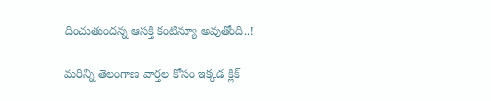దించుతుందన్న ఆసక్తి కంటిన్యూ అవుతోంది..!

మరిన్ని తెలంగాణ వార్తల కోసం ఇక్కడ క్లిక్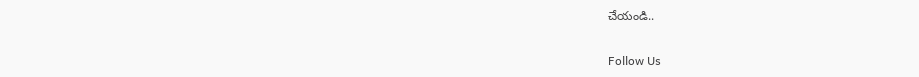చేయండి..

Follow Us